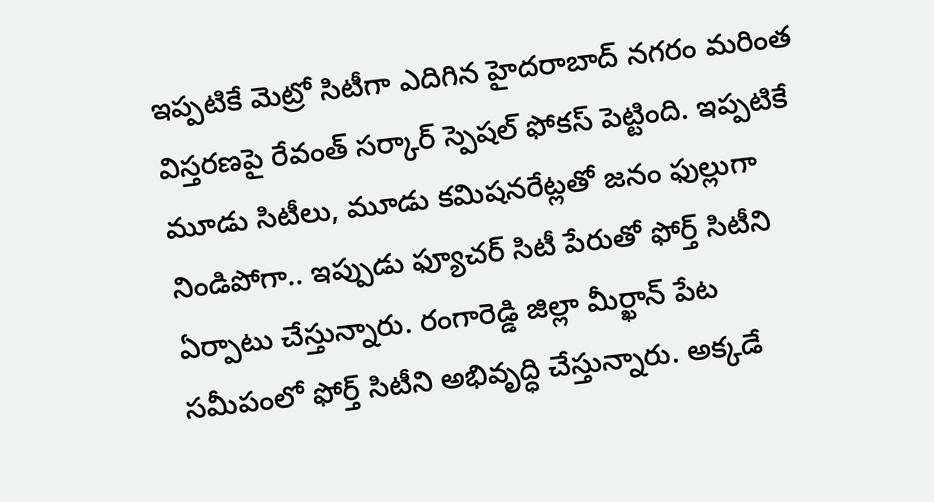ఇప్పటికే మెట్రో సిటీగా ఎదిగిన హైదరాబాద్ నగరం మరింత విస్తరణపై రేవంత్ సర్కార్ స్పెషల్ ఫోకస్ పెట్టింది. ఇప్పటికే మూడు సిటీలు, మూడు కమిషనరేట్లతో జనం ఫుల్లుగా నిండిపోగా.. ఇప్పుడు ఫ్యూచర్ సిటీ పేరుతో ఫోర్త్ సిటీని ఏర్పాటు చేస్తున్నారు. రంగారెడ్డి జిల్లా మీర్ఖాన్ పేట సమీపంలో ఫోర్త్ సిటీని అభివృద్ధి చేస్తున్నారు. అక్కడే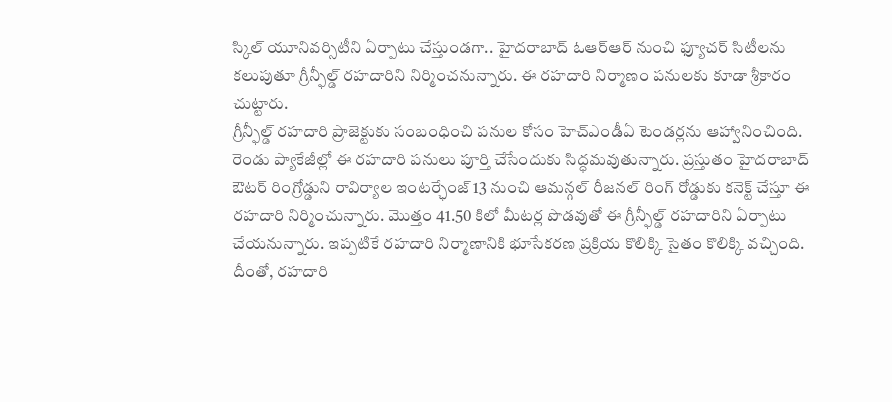స్కిల్ యూనివర్సిటీని ఏర్పాటు చేస్తుండగా.. హైదరాబాద్ ఓఆర్ఆర్ నుంచి ఫ్యూచర్ సిటీలను కలుపుతూ గ్రీన్ఫీల్డ్ రహదారిని నిర్మించనున్నారు. ఈ రహదారి నిర్మాణం పనులకు కూడా శ్రీకారం చుట్టారు.
గ్రీన్ఫీల్డ్ రహదారి ప్రాజెక్టుకు సంబంధించి పనుల కోసం హెచ్ఎండీఏ టెండర్లను ఆహ్వానించింది. రెండు ప్యాకేజీల్లో ఈ రహదారి పనులు పూర్తి చేసేందుకు సిద్ధమవుతున్నారు. ప్రస్తుతం హైదరాబాద్ ఔటర్ రింగ్రోడ్డుని రావిర్యాల ఇంటర్ఛేంజ్ 13 నుంచి ఆమన్గల్ రీజనల్ రింగ్ రోడ్డుకు కనెక్ట్ చేస్తూ ఈ రహదారి నిర్మించున్నారు. మొత్తం 41.50 కిలో మీటర్ల పొడవుతో ఈ గ్రీన్ఫీల్డ్ రహదారిని ఏర్పాటు చేయనున్నారు. ఇప్పటికే రహదారి నిర్మాణానికి భూసేకరణ ప్రక్రియ కొలిక్కి సైతం కొలిక్కి వచ్చింది. దీంతో, రహదారి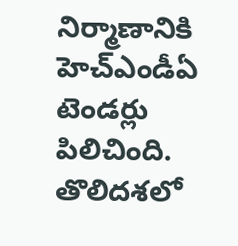నిర్మాణానికి హెచ్ఎండీఏ టెండర్లు పిలిచింది. తొలిదశలో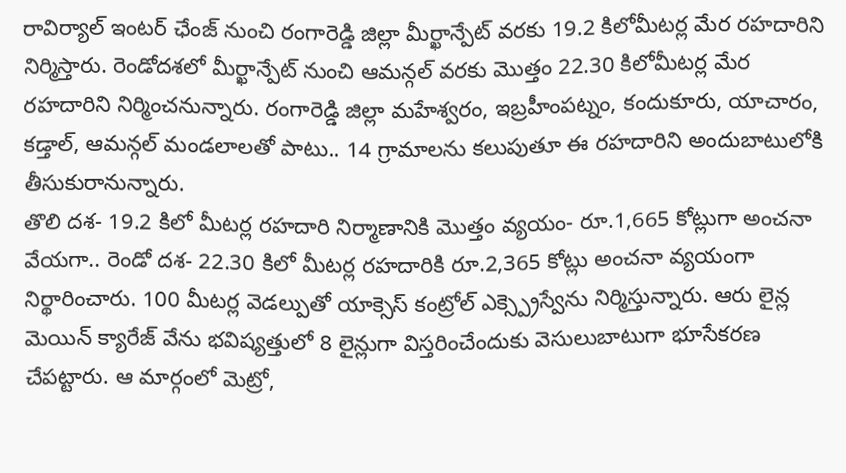రావిర్యాల్ ఇంటర్ ఛేంజ్ నుంచి రంగారెడ్డి జిల్లా మీర్ఖాన్పేట్ వరకు 19.2 కిలోమీటర్ల మేర రహదారిని నిర్మిస్తారు. రెండోదశలో మీర్ఖాన్పేట్ నుంచి ఆమన్గల్ వరకు మెుత్తం 22.30 కిలోమీటర్ల మేర రహదారిని నిర్మించనున్నారు. రంగారెడ్డి జిల్లా మహేశ్వరం, ఇబ్రహీంపట్నం, కందుకూరు, యాచారం, కడ్తాల్, ఆమన్గల్ మండలాలతో పాటు.. 14 గ్రామాలను కలుపుతూ ఈ రహదారిని అందుబాటులోకి తీసుకురానున్నారు.
తొలి దశ- 19.2 కిలో మీటర్ల రహదారి నిర్మాణానికి మొత్తం వ్యయం- రూ.1,665 కోట్లుగా అంచనా వేయగా.. రెండో దశ- 22.30 కిలో మీటర్ల రహదారికి రూ.2,365 కోట్లు అంచనా వ్యయంగా నిర్థారించారు. 100 మీటర్ల వెడల్పుతో యాక్సెస్ కంట్రోల్ ఎక్స్ప్రెస్వేను నిర్మిస్తున్నారు. ఆరు లైన్ల మెయిన్ క్యారేజ్ వేను భవిష్యత్తులో 8 లైన్లుగా విస్తరించేందుకు వెసులుబాటుగా భూసేకరణ చేపట్టారు. ఆ మార్గంలో మెట్రో,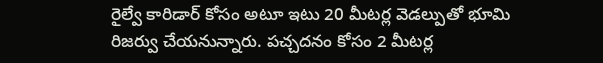రైల్వే కారిడార్ కోసం అటూ ఇటు 20 మీటర్ల వెడల్పుతో భూమి రిజర్వు చేయనున్నారు. పచ్చదనం కోసం 2 మీటర్ల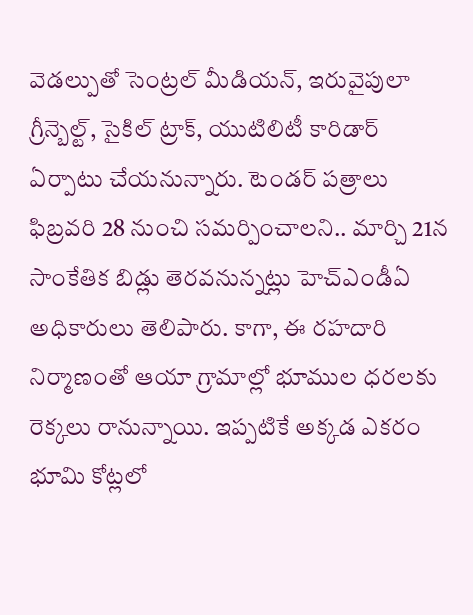వెడల్పుతో సెంట్రల్ మీడియన్, ఇరువైపులా గ్రీన్బెల్ట్, సైకిల్ ట్రాక్, యుటిలిటీ కారిడార్ ఏర్పాటు చేయనున్నారు. టెండర్ పత్రాలు ఫిబ్రవరి 28 నుంచి సమర్పించాలని.. మార్చి 21న సాంకేతిక బిడ్లు తెరవనున్నట్లు హెచ్ఎండీఏ అధికారులు తెలిపారు. కాగా, ఈ రహదారి నిర్మాణంతో ఆయా గ్రామాల్లో భూముల ధరలకు రెక్కలు రానున్నాయి. ఇప్పటికే అక్కడ ఎకరం భూమి కోట్లలో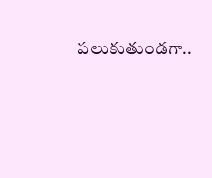పలుకుతుండగా..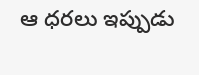ఆ ధరలు ఇప్పుడు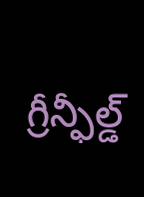గ్రీన్ఫీల్డ్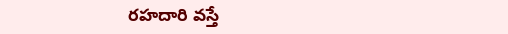రహదారి వస్తే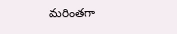మరింతగా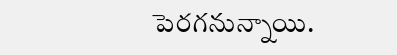పెరగనున్నాయి.